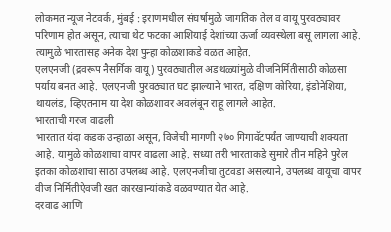लोकमत न्यूज नेटवर्क, मुंबई : इराणमधील संघर्षामुळे जागतिक तेल व वायू पुरवठ्यावर परिणाम होत असून, त्याचा थेट फटका आशियाई देशांच्या ऊर्जा व्यवस्थेला बसू लागला आहे. त्यामुळे भारतासह अनेक देश पुन्हा कोळशाकडे वळत आहेत.
एलएनजी (द्रवरूप नैसर्गिक वायू) पुरवठ्यातील अडथळ्यांमुळे वीजनिर्मितीसाठी कोळसा पर्याय बनत आहे. एलएनजी पुरवठ्यात घट झाल्याने भारत, दक्षिण कोरिया, इंडोनेशिया, थायलंड, व्हिएतनाम या देश कोळशावर अवलंबून राहू लागले आहेत.
भारताची गरज वाढली
भारतात यंदा कडक उन्हाळा असून, विजेची मागणी २७० गिगावॅटपर्यंत जाण्याची शक्यता आहे. यामुळे कोळशाचा वापर वाढला आहे. सध्या तरी भारताकडे सुमारे तीन महिने पुरेल इतका कोळशाचा साठा उपलब्ध आहे. एलएनजीचा तुटवडा असल्याने, उपलब्ध वायूचा वापर वीज निर्मितीऐवजी खत कारखान्यांकडे वळवण्यात येत आहे.
दरवाढ आणि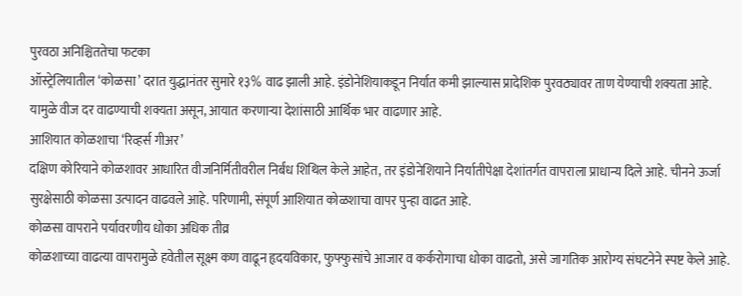पुरवठा अनिश्चिततेचा फटका
ऑस्ट्रेलियातील ‘कोळसा’ दरात युद्धानंतर सुमारे १३% वाढ झाली आहे. इंडोनेशियाकडून निर्यात कमी झाल्यास प्रादेशिक पुरवठ्यावर ताण येण्याची शक्यता आहे. यामुळे वीज दर वाढण्याची शक्यता असून, आयात करणाऱ्या देशांसाठी आर्थिक भार वाढणार आहे.
आशियात कोळशाचा ‘रिव्हर्स गीअर’
दक्षिण कोरियाने कोळशावर आधारित वीजनिर्मितीवरील निर्बंध शिथिल केले आहेत, तर इंडोनेशियाने निर्यातीपेक्षा देशांतर्गत वापराला प्राधान्य दिले आहे. चीनने ऊर्जा सुरक्षेसाठी कोळसा उत्पादन वाढवले आहे. परिणामी, संपूर्ण आशियात कोळशाचा वापर पुन्हा वाढत आहे.
कोळसा वापराने पर्यावरणीय धोका अधिक तीव्र
कोळशाच्या वाढत्या वापरामुळे हवेतील सूक्ष्म कण वाढून हृदयविकार, फुफ्फुसांचे आजार व कर्करोगाचा धोका वाढतो, असे जागतिक आरोग्य संघटनेने स्पष्ट केले आहे.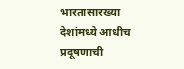भारतासारख्या देशांमध्ये आधीच प्रदूषणाची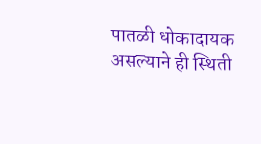पातळी धोकादायक असल्याने ही स्थिती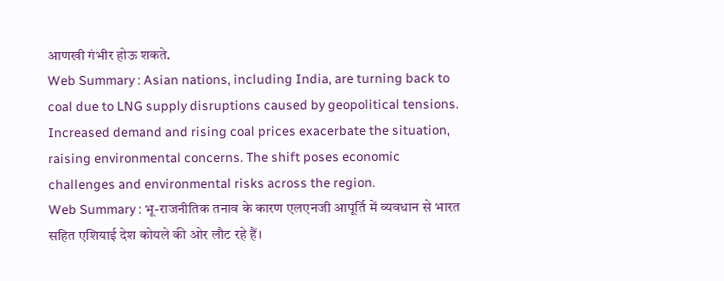आणखी गंभीर होऊ शकते.
Web Summary : Asian nations, including India, are turning back to coal due to LNG supply disruptions caused by geopolitical tensions. Increased demand and rising coal prices exacerbate the situation, raising environmental concerns. The shift poses economic challenges and environmental risks across the region.
Web Summary : भू-राजनीतिक तनाव के कारण एलएनजी आपूर्ति में व्यवधान से भारत सहित एशियाई देश कोयले की ओर लौट रहे हैं।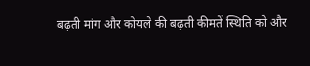बढ़ती मांग और कोयले की बढ़ती कीमतें स्थिति को और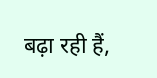बढ़ा रही हैं,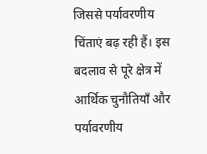जिससे पर्यावरणीय चिंताएं बढ़ रही हैं। इस बदलाव से पूरे क्षेत्र में आर्थिक चुनौतियाँ और पर्यावरणीय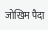जोखिम पैदा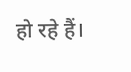हो रहे हैं।